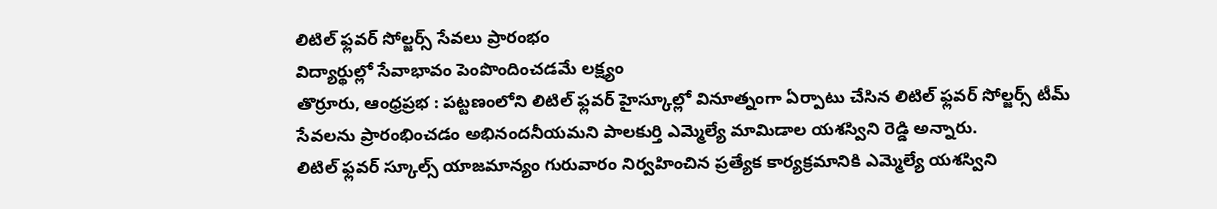లిటిల్ ఫ్లవర్ సోల్జర్స్ సేవలు ప్రారంభం
విద్యార్థుల్లో సేవాభావం పెంపొందించడమే లక్ష్యం
తొర్రూరు, ఆంధ్రప్రభ : పట్టణంలోని లిటిల్ ఫ్లవర్ హైస్కూల్లో వినూత్నంగా ఏర్పాటు చేసిన లిటిల్ ఫ్లవర్ సోల్జర్స్ టీమ్ సేవలను ప్రారంభించడం అభినందనీయమని పాలకుర్తి ఎమ్మెల్యే మామిడాల యశస్విని రెడ్డి అన్నారు.
లిటిల్ ఫ్లవర్ స్కూల్స్ యాజమాన్యం గురువారం నిర్వహించిన ప్రత్యేక కార్యక్రమానికి ఎమ్మెల్యే యశస్విని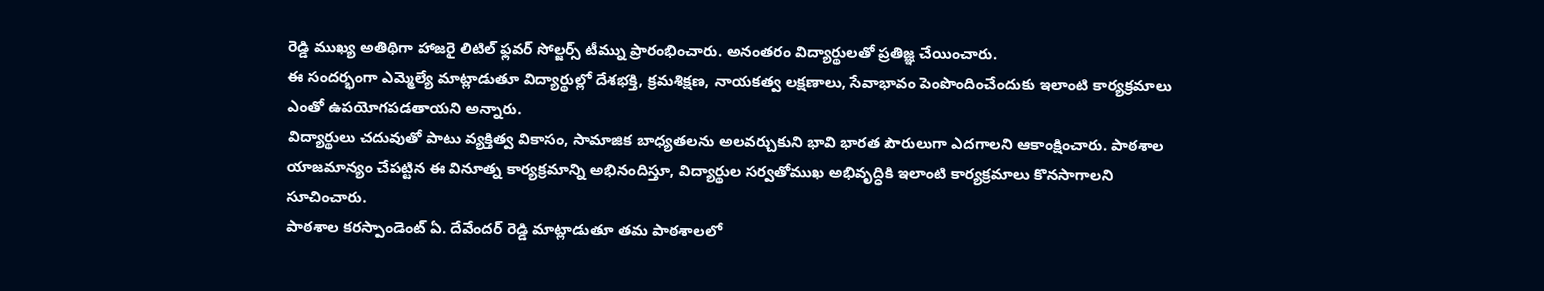రెడ్డి ముఖ్య అతిథిగా హాజరై లిటిల్ ఫ్లవర్ సోల్జర్స్ టీమ్ను ప్రారంభించారు. అనంతరం విద్యార్థులతో ప్రతిజ్ఞ చేయించారు.
ఈ సందర్భంగా ఎమ్మెల్యే మాట్లాడుతూ విద్యార్థుల్లో దేశభక్తి, క్రమశిక్షణ, నాయకత్వ లక్షణాలు, సేవాభావం పెంపొందించేందుకు ఇలాంటి కార్యక్రమాలు ఎంతో ఉపయోగపడతాయని అన్నారు.
విద్యార్థులు చదువుతో పాటు వ్యక్తిత్వ వికాసం, సామాజిక బాధ్యతలను అలవర్చుకుని భావి భారత పౌరులుగా ఎదగాలని ఆకాంక్షించారు. పాఠశాల యాజమాన్యం చేపట్టిన ఈ వినూత్న కార్యక్రమాన్ని అభినందిస్తూ, విద్యార్థుల సర్వతోముఖ అభివృద్ధికి ఇలాంటి కార్యక్రమాలు కొనసాగాలని సూచించారు.
పాఠశాల కరస్పాండెంట్ ఏ. దేవేందర్ రెడ్డి మాట్లాడుతూ తమ పాఠశాలలో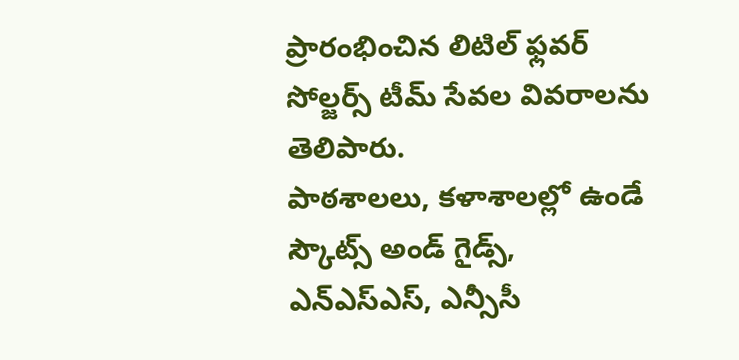ప్రారంభించిన లిటిల్ ఫ్లవర్ సోల్జర్స్ టీమ్ సేవల వివరాలను తెలిపారు.
పాఠశాలలు, కళాశాలల్లో ఉండే స్కౌట్స్ అండ్ గైడ్స్, ఎన్ఎస్ఎస్, ఎన్సీసీ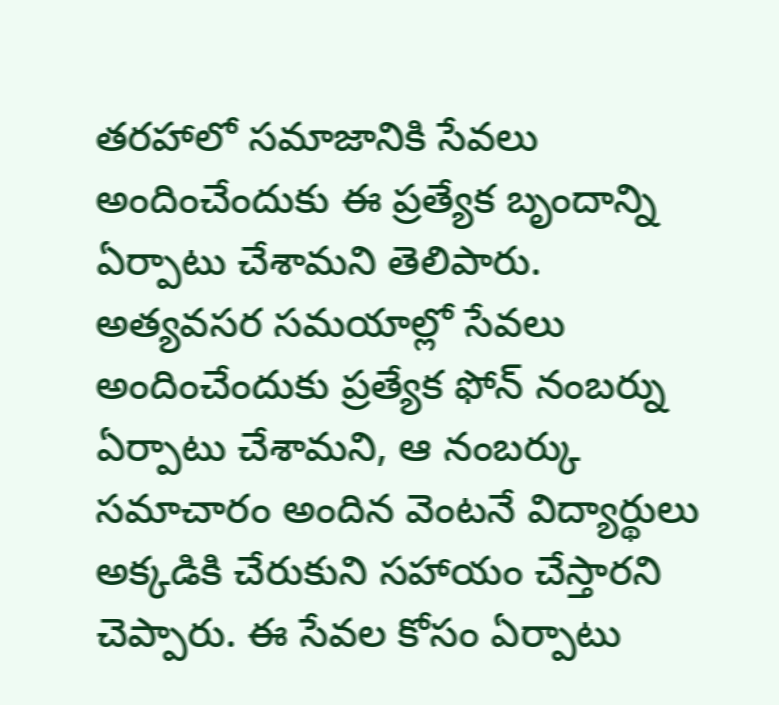తరహాలో సమాజానికి సేవలు అందించేందుకు ఈ ప్రత్యేక బృందాన్ని ఏర్పాటు చేశామని తెలిపారు.
అత్యవసర సమయాల్లో సేవలు అందించేందుకు ప్రత్యేక ఫోన్ నంబర్ను ఏర్పాటు చేశామని, ఆ నంబర్కు సమాచారం అందిన వెంటనే విద్యార్థులు అక్కడికి చేరుకుని సహాయం చేస్తారని చెప్పారు. ఈ సేవల కోసం ఏర్పాటు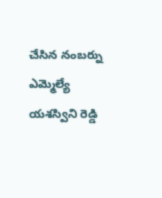చేసిన నంబర్ను ఎమ్మెల్యే యశస్విని రెడ్డి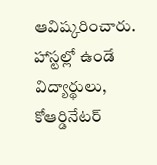ఆవిష్కరించారు.
హాస్టల్లో ఉండే విద్యార్థులు, కోఆర్డినేటర్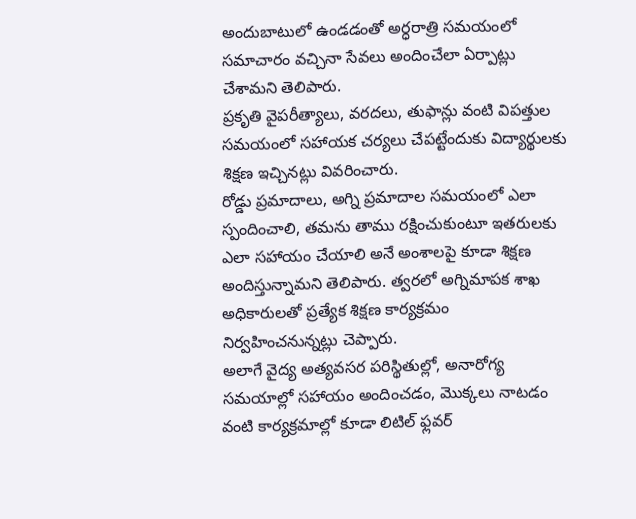అందుబాటులో ఉండడంతో అర్ధరాత్రి సమయంలో సమాచారం వచ్చినా సేవలు అందించేలా ఏర్పాట్లు చేశామని తెలిపారు.
ప్రకృతి వైపరీత్యాలు, వరదలు, తుఫాన్లు వంటి విపత్తుల సమయంలో సహాయక చర్యలు చేపట్టేందుకు విద్యార్థులకు శిక్షణ ఇచ్చినట్లు వివరించారు.
రోడ్డు ప్రమాదాలు, అగ్ని ప్రమాదాల సమయంలో ఎలా స్పందించాలి, తమను తాము రక్షించుకుంటూ ఇతరులకు ఎలా సహాయం చేయాలి అనే అంశాలపై కూడా శిక్షణ అందిస్తున్నామని తెలిపారు. త్వరలో అగ్నిమాపక శాఖ అధికారులతో ప్రత్యేక శిక్షణ కార్యక్రమం నిర్వహించనున్నట్లు చెప్పారు.
అలాగే వైద్య అత్యవసర పరిస్థితుల్లో, అనారోగ్య సమయాల్లో సహాయం అందించడం, మొక్కలు నాటడం వంటి కార్యక్రమాల్లో కూడా లిటిల్ ఫ్లవర్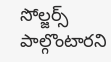సోల్జర్స్ పాల్గొంటారని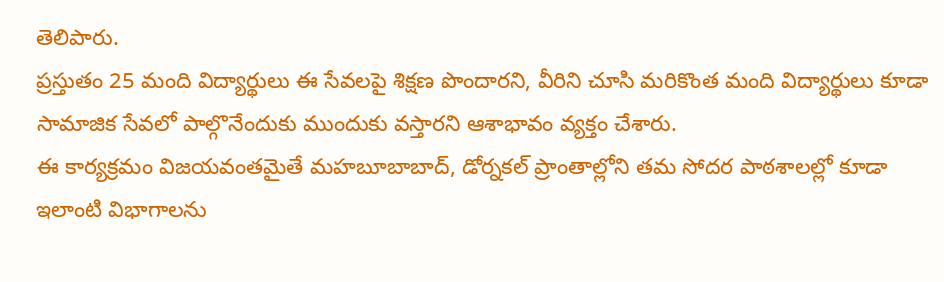తెలిపారు.
ప్రస్తుతం 25 మంది విద్యార్థులు ఈ సేవలపై శిక్షణ పొందారని, వీరిని చూసి మరికొంత మంది విద్యార్థులు కూడా సామాజిక సేవలో పాల్గొనేందుకు ముందుకు వస్తారని ఆశాభావం వ్యక్తం చేశారు.
ఈ కార్యక్రమం విజయవంతమైతే మహబూబాబాద్, డోర్నకల్ ప్రాంతాల్లోని తమ సోదర పాఠశాలల్లో కూడా ఇలాంటి విభాగాలను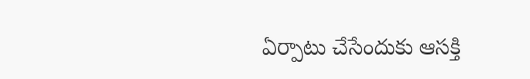ఏర్పాటు చేసేందుకు ఆసక్తి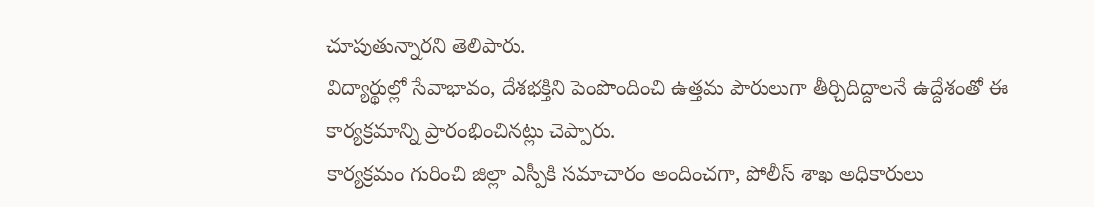చూపుతున్నారని తెలిపారు.
విద్యార్థుల్లో సేవాభావం, దేశభక్తిని పెంపొందించి ఉత్తమ పౌరులుగా తీర్చిదిద్దాలనే ఉద్దేశంతో ఈ కార్యక్రమాన్ని ప్రారంభించినట్లు చెప్పారు.
కార్యక్రమం గురించి జిల్లా ఎస్పీకి సమాచారం అందించగా, పోలీస్ శాఖ అధికారులు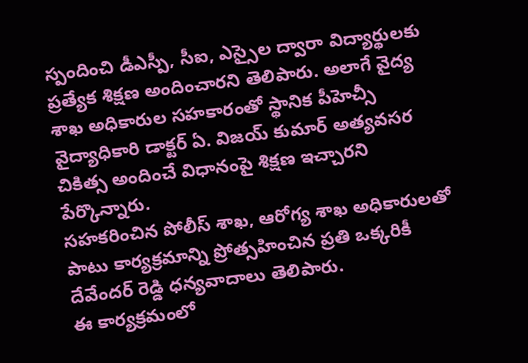స్పందించి డీఎస్పీ, సీఐ, ఎస్సైల ద్వారా విద్యార్థులకు ప్రత్యేక శిక్షణ అందించారని తెలిపారు. అలాగే వైద్య శాఖ అధికారుల సహకారంతో స్థానిక పీహెచ్సీ వైద్యాధికారి డాక్టర్ ఏ. విజయ్ కుమార్ అత్యవసర చికిత్స అందించే విధానంపై శిక్షణ ఇచ్చారని పేర్కొన్నారు.
సహకరించిన పోలీస్ శాఖ, ఆరోగ్య శాఖ అధికారులతో పాటు కార్యక్రమాన్ని ప్రోత్సహించిన ప్రతి ఒక్కరికీ దేవేందర్ రెడ్డి ధన్యవాదాలు తెలిపారు.
ఈ కార్యక్రమంలో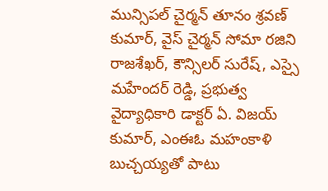మున్సిపల్ చైర్మన్ తూనం శ్రవణ్ కుమార్, వైస్ చైర్మన్ సోమా రజిని రాజశేఖర్, కౌన్సిలర్ సురేష్, ఎస్సై మహేందర్ రెడ్డి, ప్రభుత్వ వైద్యాధికారి డాక్టర్ ఏ. విజయ్ కుమార్, ఎంఈఓ మహంకాళి బుచ్చయ్యతో పాటు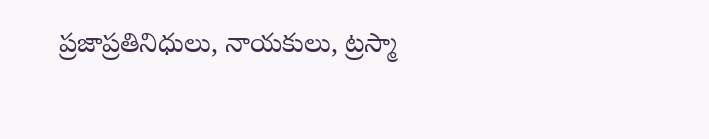ప్రజాప్రతినిధులు, నాయకులు, ట్రస్మా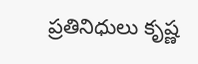ప్రతినిధులు కృష్ణ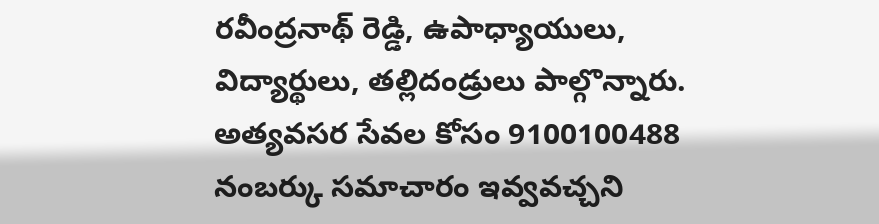రవీంద్రనాథ్ రెడ్డి, ఉపాధ్యాయులు, విద్యార్థులు, తల్లిదండ్రులు పాల్గొన్నారు.
అత్యవసర సేవల కోసం 9100100488 నంబర్కు సమాచారం ఇవ్వవచ్చని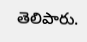తెలిపారు.